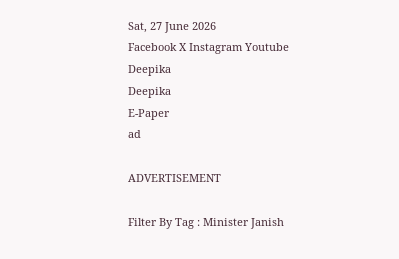Sat, 27 June 2026
Facebook X Instagram Youtube
Deepika
Deepika
E-Paper
ad

ADVERTISEMENT

Filter By Tag : Minister Janish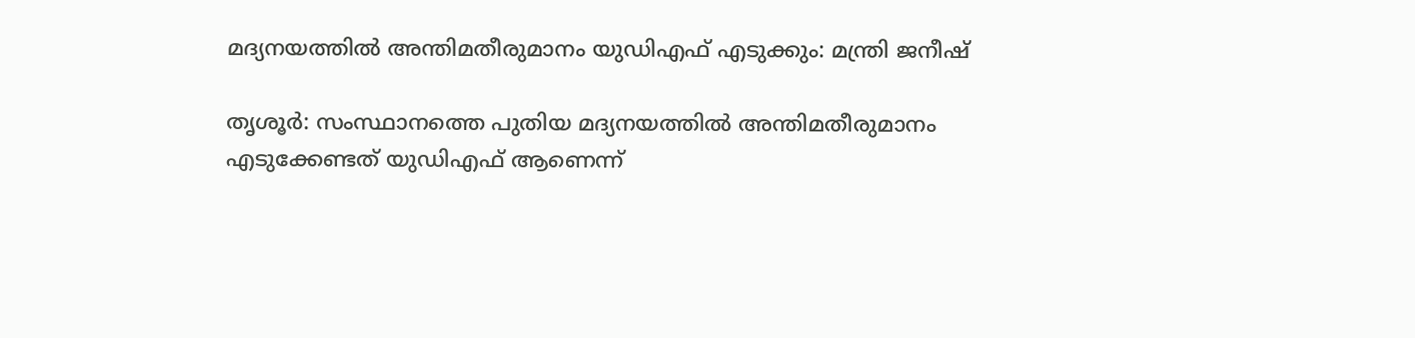മദ്യനയത്തിൽ അന്തിമതീരുമാനം യുഡിഎഫ് എടുക്കും: മന്ത്രി ജനീഷ്

തൃശൂർ: സംസ്ഥാനത്തെ പുതിയ മദ്യനയത്തിൽ അന്തിമതീരുമാനം എടുക്കേണ്ടത് യുഡിഎഫ് ആണെന്ന്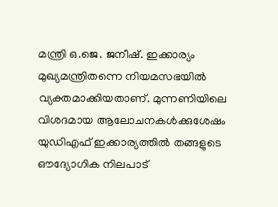മന്ത്രി ഒ.ജെ. ജനീഷ്. ഇക്കാര്യം മുഖ്യമന്ത്രിതന്നെ നിയമസഭയിൽ വ്യക്തമാക്കിയതാണ്. മുന്നണിയിലെ വിശദമായ ആലോചനകൾക്കുശേഷം യുഡിഎഫ് ഇക്കാര്യത്തിൽ തങ്ങളുടെ ഔദ്യോഗിക നിലപാട്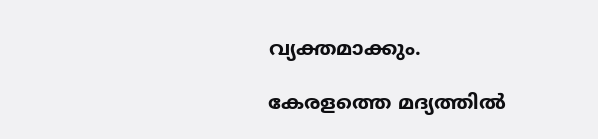വ്യക്തമാക്കും.

കേരളത്തെ മദ്യത്തിൽ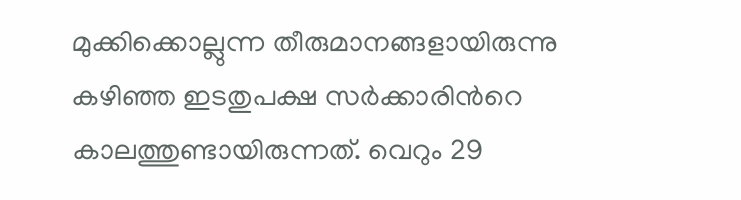മുക്കിക്കൊല്ലുന്ന തീരുമാനങ്ങളായിരുന്നു കഴിഞ്ഞ ഇടതുപക്ഷ സർക്കാരിന്‍റെ കാലത്തുണ്ടായിരുന്നത്. വെറും 29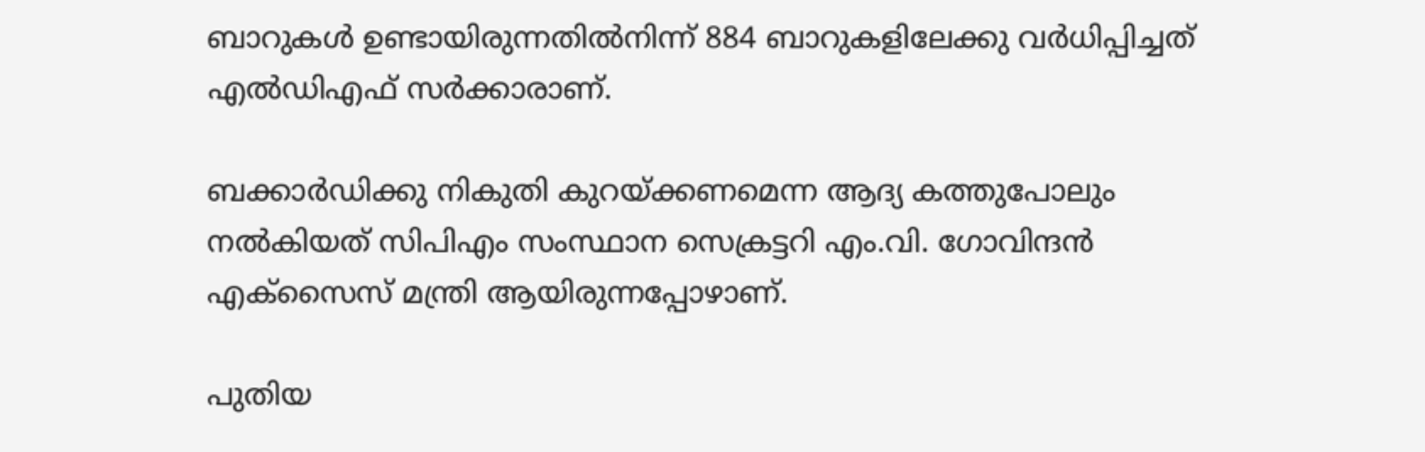ബാറുകൾ ഉണ്ടായിരുന്നതിൽനിന്ന് 884 ബാറുകളിലേക്കു വർധിപ്പിച്ചത് എൽഡിഎഫ് സർക്കാരാണ്.

ബക്കാർഡിക്കു നികുതി കുറയ്ക്കണമെന്ന ആദ്യ കത്തുപോലും നൽകിയത് സിപിഎം സംസ്ഥാന സെക്രട്ടറി എം.വി. ഗോവിന്ദൻ എക്സൈസ് മന്ത്രി ആയിരുന്നപ്പോഴാണ്.

പുതിയ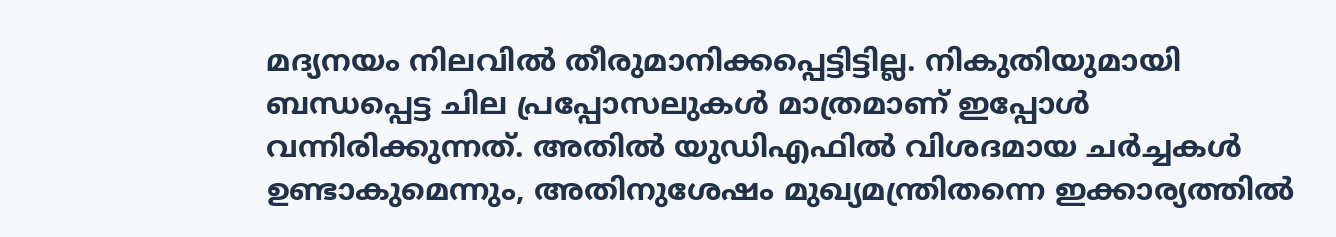മദ്യനയം നിലവിൽ തീരുമാനിക്കപ്പെട്ടിട്ടില്ല. നികുതിയുമായി ബന്ധപ്പെട്ട ചില പ്രപ്പോസലുകൾ മാത്രമാണ് ഇപ്പോൾ വന്നിരിക്കുന്നത്. അതിൽ യുഡിഎഫിൽ വിശദമായ ചർച്ചകൾ ഉണ്ടാകുമെന്നും, അതിനുശേഷം മുഖ്യമന്ത്രിതന്നെ ഇക്കാര്യത്തിൽ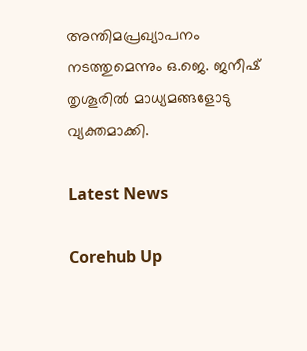അന്തിമപ്രഖ്യാപനം നടത്തുമെന്നും ഒ.ജെ. ജനീഷ് തൃശൂരിൽ മാധ്യമങ്ങളോടു വ്യക്തമാക്കി.

Latest News

Corehub Up